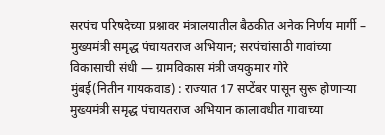सरपंच परिषदेच्या प्रश्नावर मंत्रालयातील बैठकीत अनेक निर्णय मार्गी – मुख्यमंत्री समृद्ध पंचायतराज अभियान; सरपंचांसाठी गावांच्या विकासाची संधी — ग्रामविकास मंत्री जयकुमार गोरे
मुंबई(नितीन गायकवाड) : राज्यात 17 सप्टेंबर पासून सुरू होणाऱ्या मुख्यमंत्री समृद्ध पंचायतराज अभियान कालावधीत गावाच्या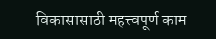विकासासाठी महत्त्वपूर्ण काम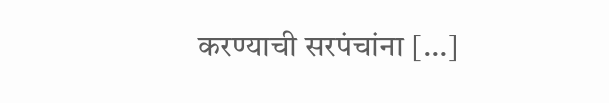करण्याची सरपंचांना […]